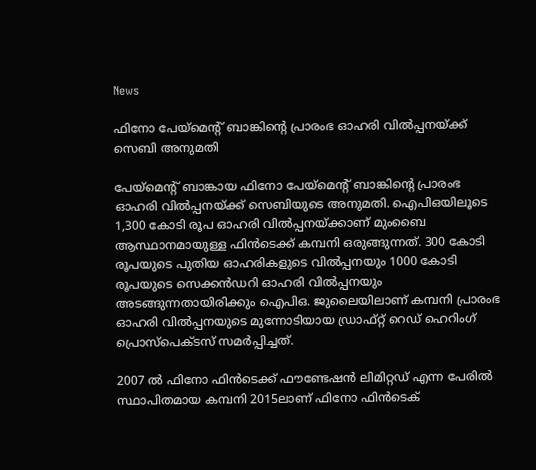News

ഫിനോ പേയ്മെന്റ് ബാങ്കിന്റെ പ്രാരംഭ ഓഹരി വില്‍പ്പനയ്ക്ക് സെബി അനുമതി

പേയ്മെന്റ് ബാങ്കായ ഫിനോ പേയ്മെന്റ് ബാങ്കിന്റെ പ്രാരംഭ ഓഹരി വില്‍പ്പനയ്ക്ക് സെബിയുടെ അനുമതി. ഐപിഒയിലൂടെ 1,300 കോടി രൂപ ഓഹരി വില്‍പ്പനയ്ക്കാണ് മുംബൈ ആസ്ഥാനമായുള്ള ഫിന്‍ടെക്ക് കമ്പനി ഒരുങ്ങുന്നത്. 300 കോടി രൂപയുടെ പുതിയ ഓഹരികളുടെ വില്‍പ്പനയും 1000 കോടി രൂപയുടെ സെക്കന്‍ഡറി ഓഹരി വില്‍പ്പനയും അടങ്ങുന്നതായിരിക്കും ഐപിഒ. ജുലൈയിലാണ് കമ്പനി പ്രാരംഭ ഓഹരി വില്‍പ്പനയുടെ മുന്നോടിയായ ഡ്രാഫ്റ്റ് റെഡ് ഹെറിംഗ് പ്രൊസ്പെക്ടസ് സമര്‍പ്പിച്ചത്.

2007 ല്‍ ഫിനോ ഫിന്‍ടെക്ക് ഫൗണ്ടേഷന്‍ ലിമിറ്റഡ് എന്ന പേരില്‍ സ്ഥാപിതമായ കമ്പനി 2015ലാണ് ഫിനോ ഫിന്‍ടെക്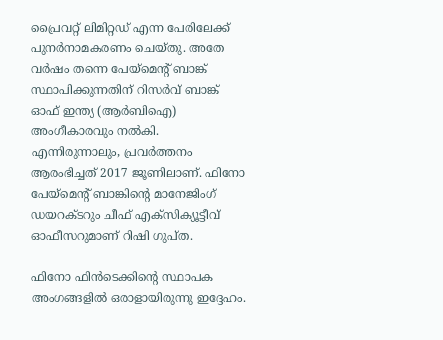പ്രൈവറ്റ് ലിമിറ്റഡ് എന്ന പേരിലേക്ക് പുനര്‍നാമകരണം ചെയ്തു. അതേ വര്‍ഷം തന്നെ പേയ്‌മെന്റ് ബാങ്ക് സ്ഥാപിക്കുന്നതിന് റിസര്‍വ് ബാങ്ക് ഓഫ് ഇന്ത്യ (ആര്‍ബിഐ) അംഗീകാരവും നല്‍കി. എന്നിരുന്നാലും, പ്രവര്‍ത്തനം ആരംഭിച്ചത് 2017 ജൂണിലാണ്. ഫിനോ പേയ്‌മെന്റ് ബാങ്കിന്റെ മാനേജിംഗ് ഡയറക്ടറും ചീഫ് എക്സിക്യൂട്ടീവ് ഓഫീസറുമാണ് റിഷി ഗുപ്ത.

ഫിനോ ഫിന്‍ടെക്കിന്റെ സ്ഥാപക അംഗങ്ങളില്‍ ഒരാളായിരുന്നു ഇദ്ദേഹം.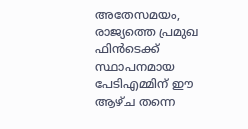അതേസമയം, രാജ്യത്തെ പ്രമുഖ ഫിന്‍ടെക്ക് സ്ഥാപനമായ പേടിഎമ്മിന് ഈ ആഴ്ച തന്നെ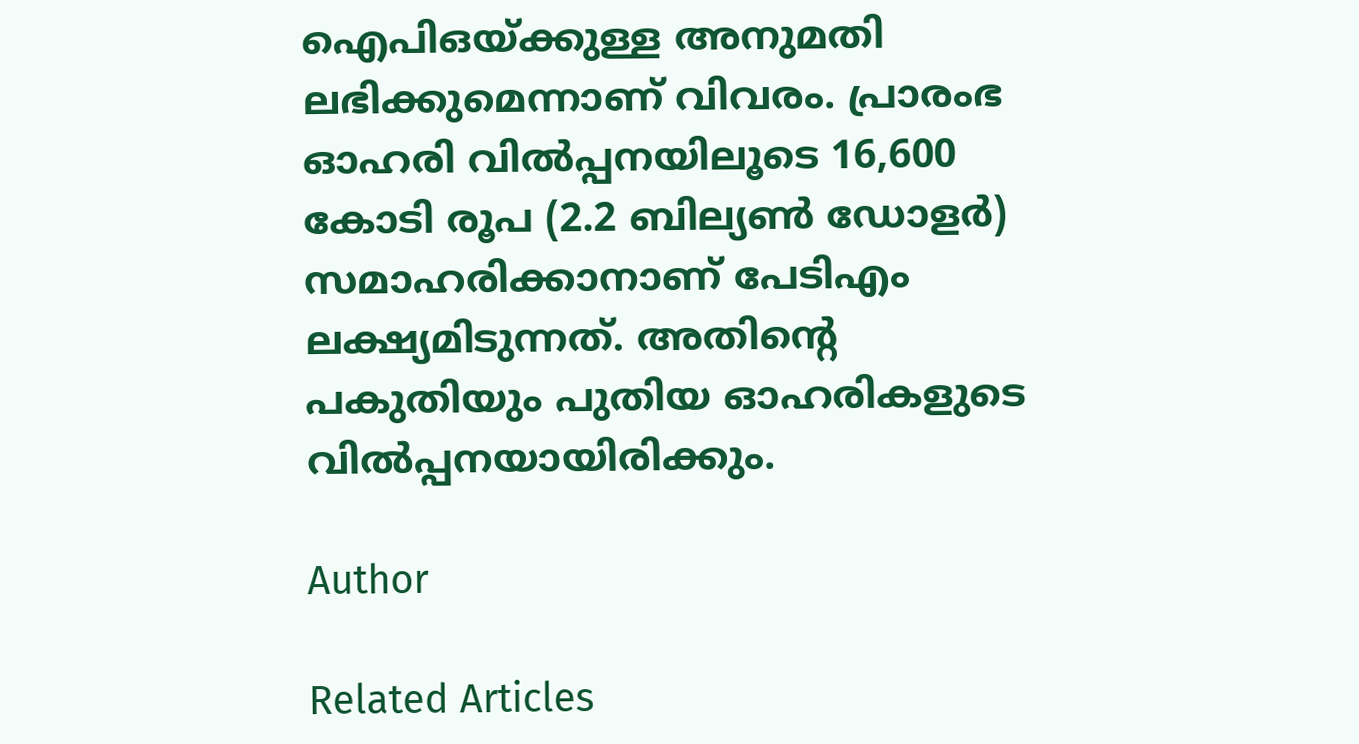ഐപിഒയ്ക്കുള്ള അനുമതി ലഭിക്കുമെന്നാണ് വിവരം. പ്രാരംഭ ഓഹരി വില്‍പ്പനയിലൂടെ 16,600 കോടി രൂപ (2.2 ബില്യണ്‍ ഡോളര്‍) സമാഹരിക്കാനാണ് പേടിഎം ലക്ഷ്യമിടുന്നത്. അതിന്റെ പകുതിയും പുതിയ ഓഹരികളുടെ വില്‍പ്പനയായിരിക്കും.

Author

Related Articles